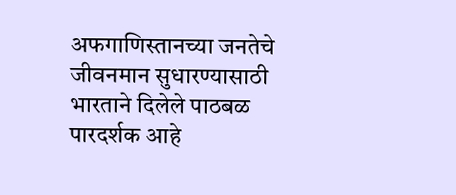अफगाणिस्तानच्या जनतेचे जीवनमान सुधारण्यासाठी भारताने दिलेले पाठबळ पारदर्शक आहे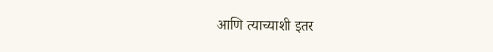आणि त्याच्याशी इतर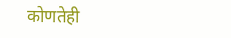कोणतेही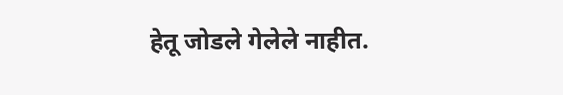हेतू जोडले गेलेले नाहीत.